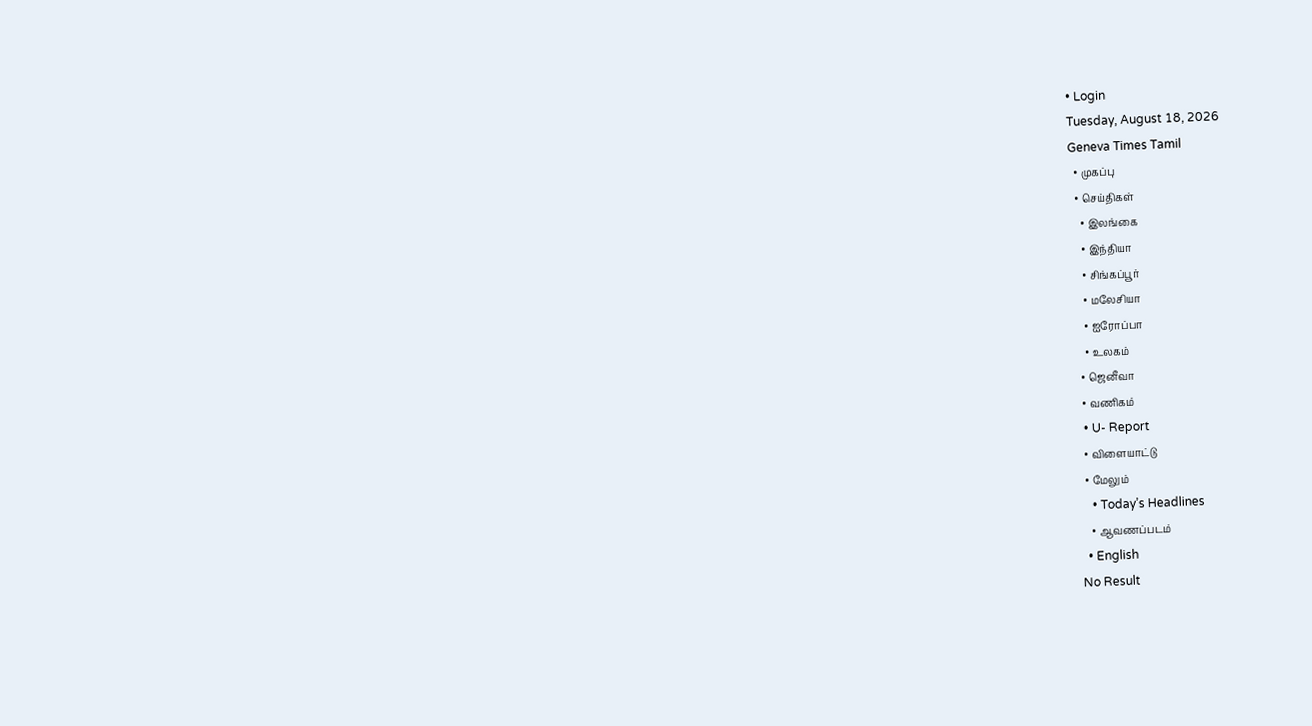• Login
Tuesday, August 18, 2026
Geneva Times Tamil
  • முகப்பு
  • செய்திகள்
    • இலங்கை
    • இந்தியா
    • சிங்கப்பூர்
    • மலேசியா
    • ஐரோப்பா
    • உலகம்
  • ஜெனீவா
  • வணிகம்
  • U- Report
  • விளையாட்டு
  • மேலும்
    • Today’s Headlines
    • ஆவணப்படம்
  • English
No Result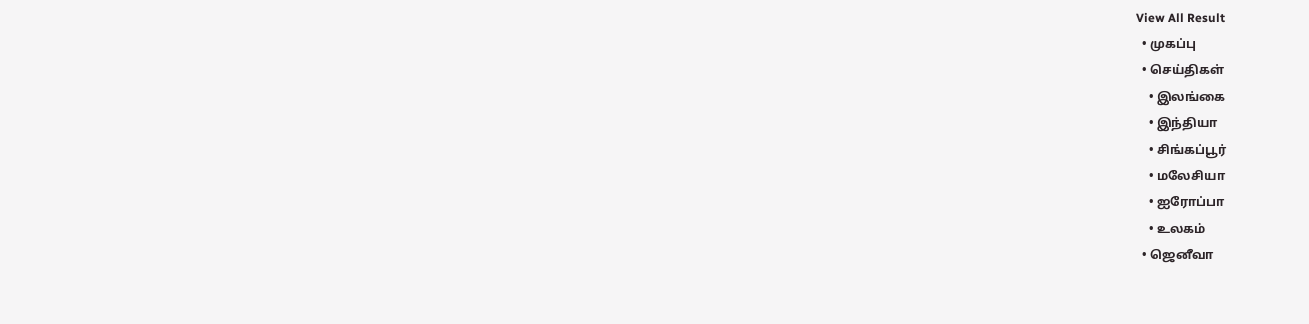View All Result
  • முகப்பு
  • செய்திகள்
    • இலங்கை
    • இந்தியா
    • சிங்கப்பூர்
    • மலேசியா
    • ஐரோப்பா
    • உலகம்
  • ஜெனீவா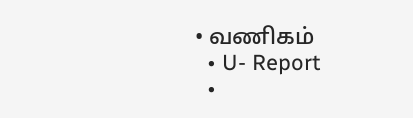• வணிகம்
  • U- Report
  •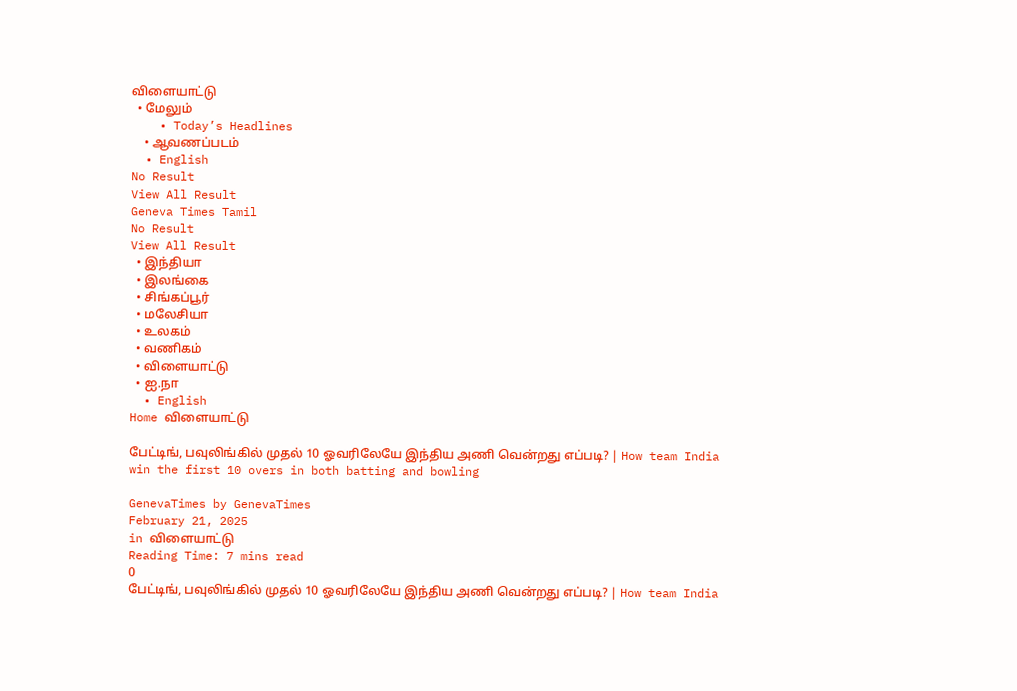விளையாட்டு
  • மேலும்
    • Today’s Headlines
    • ஆவணப்படம்
  • English
No Result
View All Result
Geneva Times Tamil
No Result
View All Result
  • இந்தியா
  • இலங்கை
  • சிங்கப்பூர்
  • மலேசியா
  • உலகம்
  • வணிகம்
  • விளையாட்டு
  • ஐ.நா
  • English
Home விளையாட்டு

பேட்டிங், பவுலிங்கில் முதல் 10 ஓவரிலேயே இந்திய அணி வென்றது எப்படி? | How team India win the first 10 overs in both batting and bowling

GenevaTimes by GenevaTimes
February 21, 2025
in விளையாட்டு
Reading Time: 7 mins read
0
பேட்டிங், பவுலிங்கில் முதல் 10 ஓவரிலேயே இந்திய அணி வென்றது எப்படி? | How team India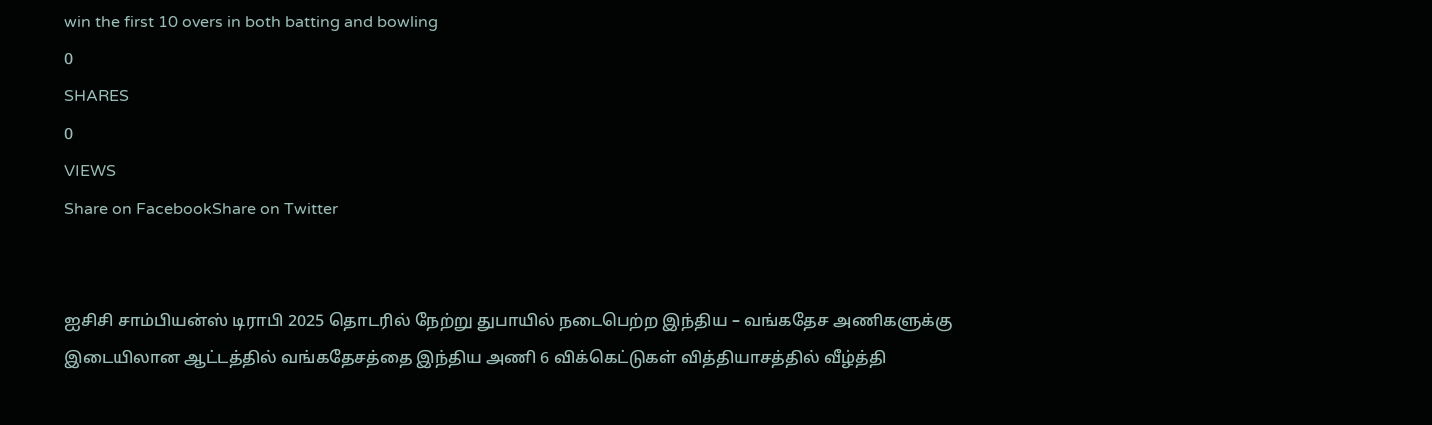win the first 10 overs in both batting and bowling
0
SHARES
0
VIEWS
Share on FacebookShare on Twitter


ஐசிசி சாம்பியன்ஸ் டிராபி 2025 தொடரில் நேற்று துபாயில் நடைபெற்ற இந்திய – வங்கதேச அணிகளுக்கு இடையிலான ஆட்டத்தில் வங்கதேசத்தை இந்திய அணி 6 விக்கெட்டுகள் வித்தியாசத்தில் வீழ்த்தி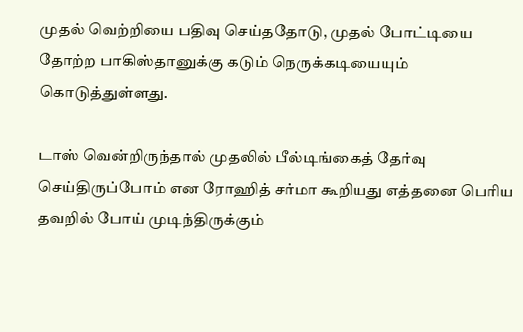முதல் வெற்றியை பதிவு செய்ததோடு, முதல் போட்டியை தோற்ற பாகிஸ்தானுக்கு கடும் நெருக்கடியையும் கொடுத்துள்ளது.

டாஸ் வென்றிருந்தால் முதலில் பீல்டிங்கைத் தேர்வு செய்திருப்போம் என ரோஹித் சர்மா கூறியது எத்தனை பெரிய தவறில் போய் முடிந்திருக்கும்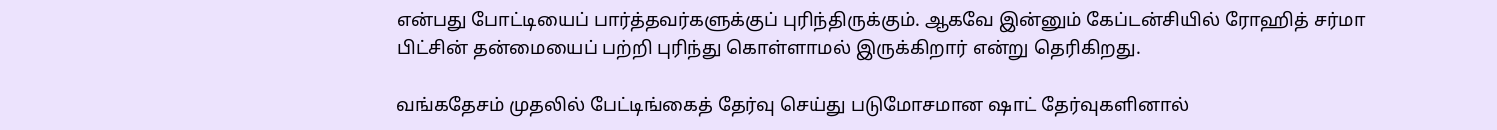என்பது போட்டியைப் பார்த்தவர்களுக்குப் புரிந்திருக்கும். ஆகவே இன்னும் கேப்டன்சியில் ரோஹித் சர்மா பிட்சின் தன்மையைப் பற்றி புரிந்து கொள்ளாமல் இருக்கிறார் என்று தெரிகிறது.

வங்கதேசம் முதலில் பேட்டிங்கைத் தேர்வு செய்து படுமோசமான ஷாட் தேர்வுகளினால்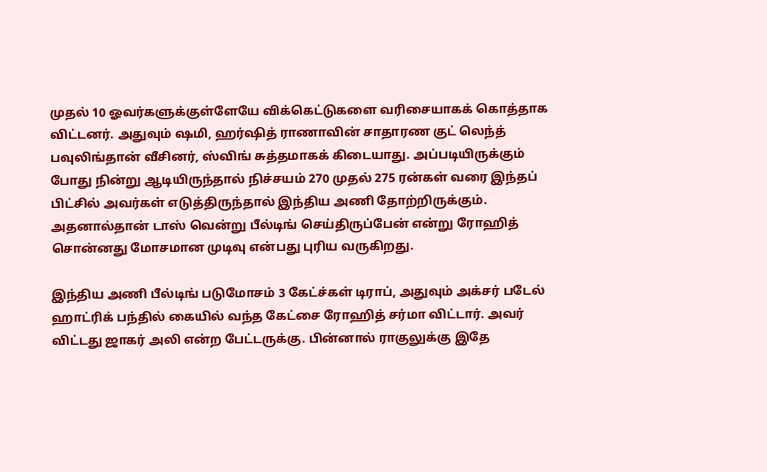முதல் 10 ஓவர்களுக்குள்ளேயே விக்கெட்டுகளை வரிசையாகக் கொத்தாக விட்டனர். அதுவும் ஷமி, ஹர்ஷித் ராணாவின் சாதாரண குட் லெந்த் பவுலிங்தான் வீசினர், ஸ்விங் சுத்தமாகக் கிடையாது. அப்படியிருக்கும் போது நின்று ஆடியிருந்தால் நிச்சயம் 270 முதல் 275 ரன்கள் வரை இந்தப் பிட்சில் அவர்கள் எடுத்திருந்தால் இந்திய அணி தோற்றிருக்கும். அதனால்தான் டாஸ் வென்று பீல்டிங் செய்திருப்பேன் என்று ரோஹித் சொன்னது மோசமான முடிவு என்பது புரிய வருகிறது.

இந்திய அணி பீல்டிங் படுமோசம் 3 கேட்ச்கள் டிராப், அதுவும் அக்சர் படேல் ஹாட்ரிக் பந்தில் கையில் வந்த கேட்சை ரோஹித் சர்மா விட்டார். அவர் விட்டது ஜாகர் அலி என்ற பேட்டருக்கு. பின்னால் ராகுலுக்கு இதே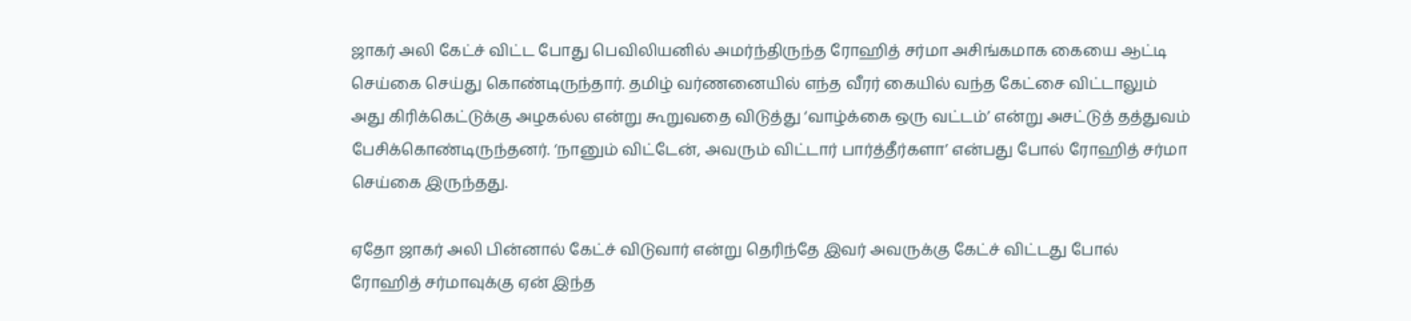ஜாகர் அலி கேட்ச் விட்ட போது பெவிலியனில் அமர்ந்திருந்த ரோஹித் சர்மா அசிங்கமாக கையை ஆட்டி செய்கை செய்து கொண்டிருந்தார். தமிழ் வர்ணனையில் எந்த வீரர் கையில் வந்த கேட்சை விட்டாலும் அது கிரிக்கெட்டுக்கு அழகல்ல என்று கூறுவதை விடுத்து ‘வாழ்க்கை ஒரு வட்டம்’ என்று அசட்டுத் தத்துவம் பேசிக்கொண்டிருந்தனர். ‘நானும் விட்டேன், அவரும் விட்டார் பார்த்தீர்களா’ என்பது போல் ரோஹித் சர்மா செய்கை இருந்தது.

ஏதோ ஜாகர் அலி பின்னால் கேட்ச் விடுவார் என்று தெரிந்தே இவர் அவருக்கு கேட்ச் விட்டது போல் ரோஹித் சர்மாவுக்கு ஏன் இந்த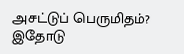அசட்டுப் பெருமிதம்? இதோடு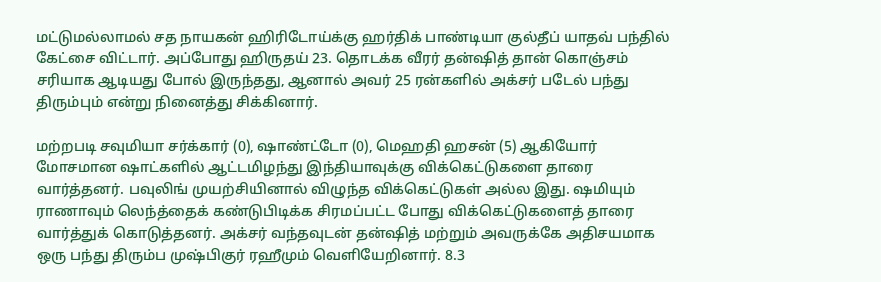மட்டுமல்லாமல் சத நாயகன் ஹிரிடோய்க்கு ஹர்திக் பாண்டியா குல்தீப் யாதவ் பந்தில் கேட்சை விட்டார். அப்போது ஹிருதய் 23. தொடக்க வீரர் தன்ஷித் தான் கொஞ்சம் சரியாக ஆடியது போல் இருந்தது, ஆனால் அவர் 25 ரன்களில் அக்சர் படேல் பந்து திரும்பும் என்று நினைத்து சிக்கினார்.

மற்றபடி சவுமியா சர்க்கார் (0), ஷாண்ட்டோ (0), மெஹதி ஹசன் (5) ஆகியோர் மோசமான ஷாட்களில் ஆட்டமிழந்து இந்தியாவுக்கு விக்கெட்டுகளை தாரை வார்த்தனர். பவுலிங் முயற்சியினால் விழுந்த விக்கெட்டுகள் அல்ல இது. ஷமியும் ராணாவும் லெந்த்தைக் கண்டுபிடிக்க சிரமப்பட்ட போது விக்கெட்டுகளைத் தாரை வார்த்துக் கொடுத்தனர். அக்சர் வந்தவுடன் தன்ஷித் மற்றும் அவருக்கே அதிசயமாக ஒரு பந்து திரும்ப முஷ்பிகுர் ரஹீமும் வெளியேறினார். 8.3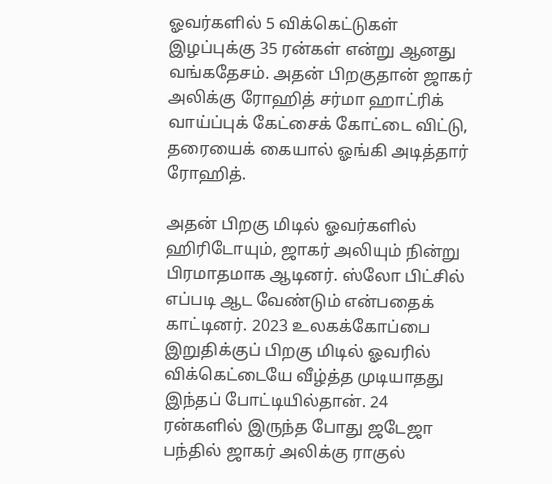ஓவர்களில் 5 விக்கெட்டுகள் இழப்புக்கு 35 ரன்கள் என்று ஆனது வங்கதேசம். அதன் பிறகுதான் ஜாகர் அலிக்கு ரோஹித் சர்மா ஹாட்ரிக் வாய்ப்புக் கேட்சைக் கோட்டை விட்டு, தரையைக் கையால் ஓங்கி அடித்தார் ரோஹித்.

அதன் பிறகு மிடில் ஓவர்களில் ஹிரிடோயும், ஜாகர் அலியும் நின்று பிரமாதமாக ஆடினர். ஸ்லோ பிட்சில் எப்படி ஆட வேண்டும் என்பதைக் காட்டினர். 2023 உலகக்கோப்பை இறுதிக்குப் பிறகு மிடில் ஓவரில் விக்கெட்டையே வீழ்த்த முடியாதது இந்தப் போட்டியில்தான். 24 ரன்களில் இருந்த போது ஜடேஜா பந்தில் ஜாகர் அலிக்கு ராகுல்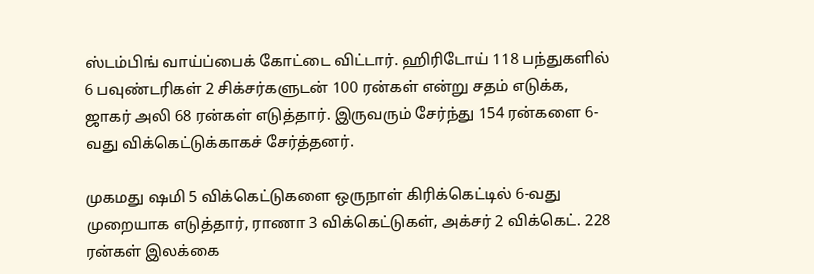ஸ்டம்பிங் வாய்ப்பைக் கோட்டை விட்டார். ஹிரிடோய் 118 பந்துகளில் 6 பவுண்டரிகள் 2 சிக்சர்களுடன் 100 ரன்கள் என்று சதம் எடுக்க, ஜாகர் அலி 68 ரன்கள் எடுத்தார். இருவரும் சேர்ந்து 154 ரன்களை 6-வது விக்கெட்டுக்காகச் சேர்த்தனர்.

முகமது ஷமி 5 விக்கெட்டுகளை ஒருநாள் கிரிக்கெட்டில் 6-வது முறையாக எடுத்தார், ராணா 3 விக்கெட்டுகள், அக்சர் 2 விக்கெட். 228 ரன்கள் இலக்கை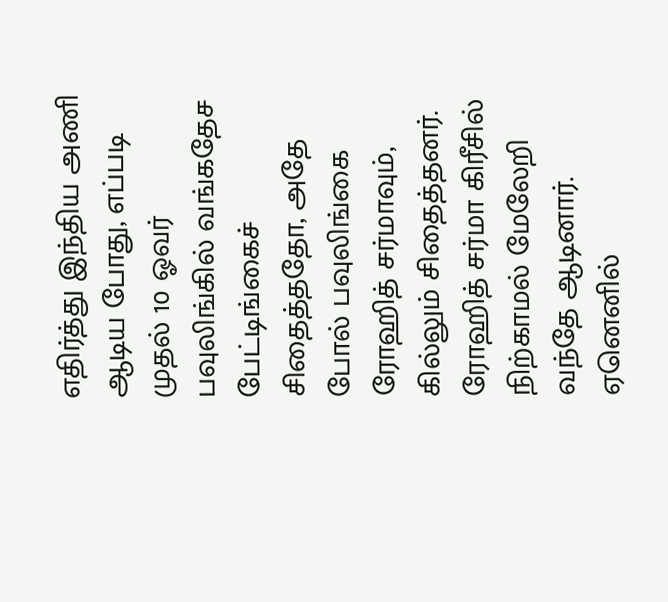எதிர்த்து இந்திய அணி ஆடிய போது, எப்படி முதல் 10 ஓவர் பவுலிங்கில் வங்கதேச பேட்டிங்கைச் சிதைத்ததோ, அதே போல் பவுலிங்கை ரோஹித் சர்மாவும், கில்லும் சிதைத்தனர். ரோஹித் சர்மா கிரீசில் நிற்காமல் மேலேறி வந்தே ஆடினார். ஏனெனில்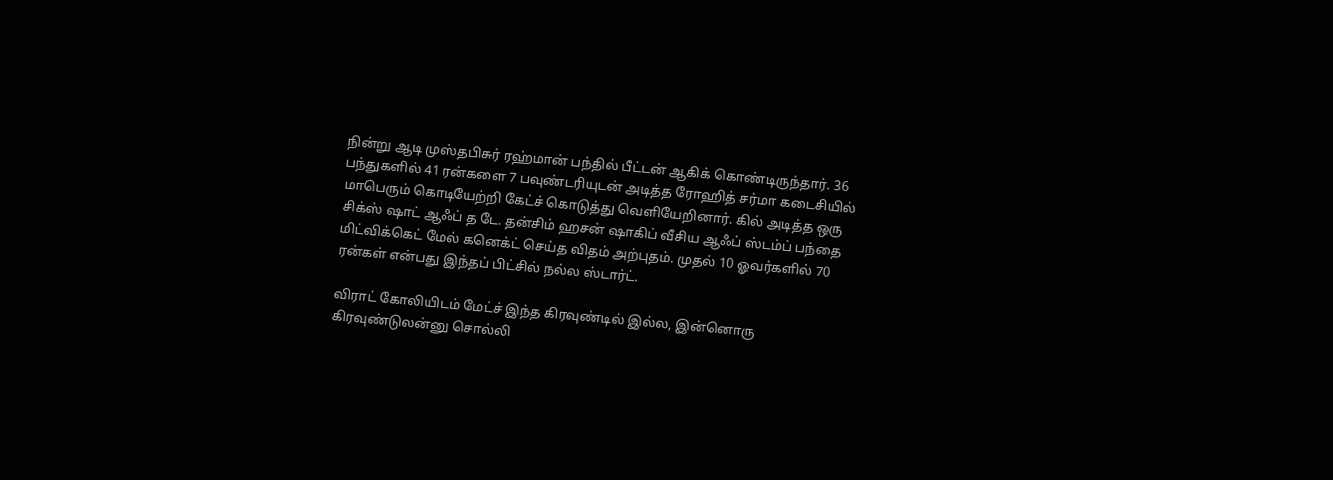நின்று ஆடி முஸ்தபிசுர் ரஹ்மான் பந்தில் பீட்டன் ஆகிக் கொண்டிருந்தார். 36 பந்துகளில் 41 ரன்களை 7 பவுண்டரியுடன் அடித்த ரோஹித் சர்மா கடைசியில் மாபெரும் கொடியேற்றி கேட்ச் கொடுத்து வெளியேறினார். கில் அடித்த ஒரு சிக்ஸ் ஷாட் ஆஃப் த டே. தன்சிம் ஹசன் ஷாகிப் வீசிய ஆஃப் ஸ்டம்ப் பந்தை மிட்விக்கெட் மேல் கனெக்ட் செய்த விதம் அற்புதம். முதல் 10 ஓவர்களில் 70 ரன்கள் என்பது இந்தப் பிட்சில் நல்ல ஸ்டார்ட்.

விராட் கோலியிடம் மேட்ச் இந்த கிரவுண்டில் இல்ல, இன்னொரு கிரவுண்டுலன்னு சொல்லி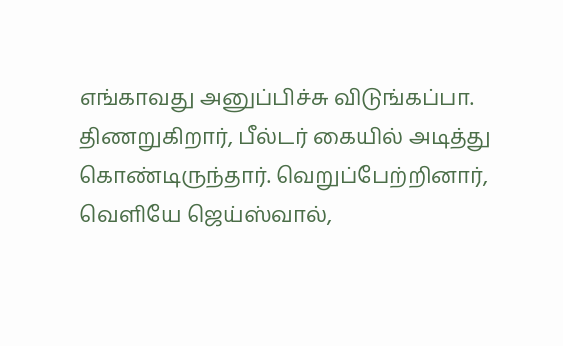எங்காவது அனுப்பிச்சு விடுங்கப்பா. திணறுகிறார், பீல்டர் கையில் அடித்து கொண்டிருந்தார். வெறுப்பேற்றினார், வெளியே ஜெய்ஸ்வால்,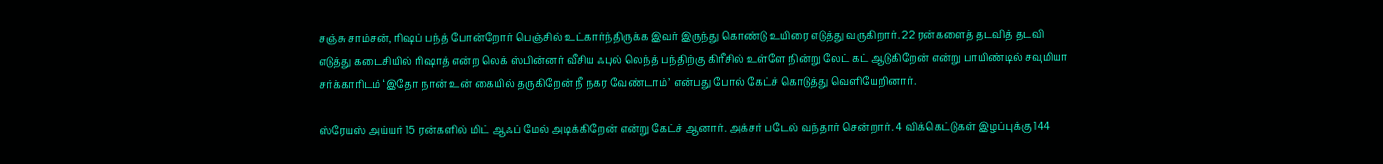சஞ்சு சாம்சன், ரிஷப் பந்த் போன்றோர் பெஞ்சில் உட்கார்ந்திருக்க இவர் இருந்து கொண்டு உயிரை எடுத்து வருகிறார். 22 ரன்களைத் தடவித் தடவி எடுத்து கடைசியில் ரிஷாத் என்ற லெக் ஸ்பின்னர் வீசிய ஃபுல் லெந்த் பந்திற்கு கிரீசில் உள்ளே நின்று லேட் கட் ஆடுகிறேன் என்று பாயிண்டில் சவுமியா சர்க்காரிடம் ‘இதோ நான் உன் கையில் தருகிறேன் நீ நகர வேண்டாம்’ என்பது போல் கேட்ச் கொடுத்து வெளியேறினார்.

ஸ்ரேயஸ் அய்யர் 15 ரன்களில் மிட் ஆஃப் மேல் அடிக்கிறேன் என்று கேட்ச் ஆனார். அக்சர் படேல் வந்தார் சென்றார். 4 விக்கெட்டுகள் இழப்புக்கு 144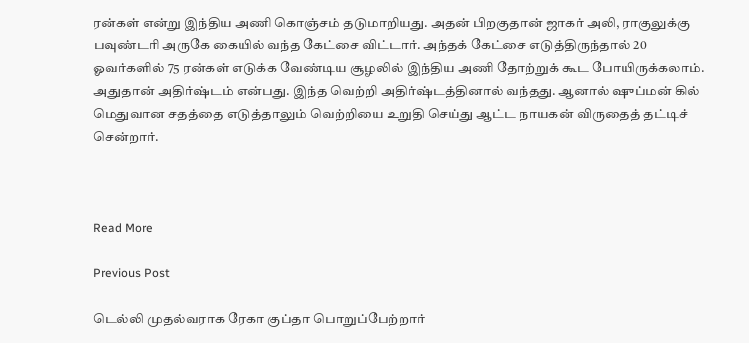ரன்கள் என்று இந்திய அணி கொஞ்சம் தடுமாறியது. அதன் பிறகுதான் ஜாகர் அலி, ராகுலுக்கு பவுண்டரி அருகே கையில் வந்த கேட்சை விட்டார். அந்தக் கேட்சை எடுத்திருந்தால் 20 ஓவர்களில் 75 ரன்கள் எடுக்க வேண்டிய சூழலில் இந்திய அணி தோற்றுக் கூட போயிருக்கலாம். அதுதான் அதிர்ஷ்டம் என்பது. இந்த வெற்றி அதிர்ஷ்டத்தினால் வந்தது. ஆனால் ஷுப்மன் கில் மெதுவான சதத்தை எடுத்தாலும் வெற்றியை உறுதி செய்து ஆட்ட நாயகன் விருதைத் தட்டிச் சென்றார்.



Read More

Previous Post

டெல்லி முதல்வராக ரேகா குப்தா பொறுப்பேற்றார்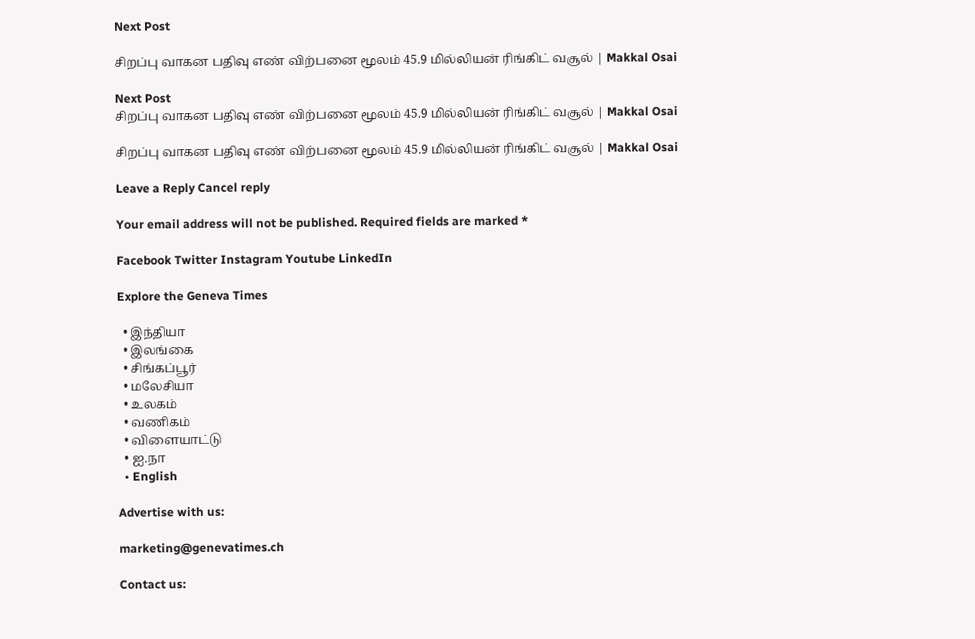Next Post

சிறப்பு வாகன பதிவு எண் விற்பனை மூலம் 45.9 மில்லியன் ரிங்கிட் வசூல் | Makkal Osai

Next Post
சிறப்பு வாகன பதிவு எண் விற்பனை மூலம் 45.9 மில்லியன் ரிங்கிட் வசூல் | Makkal Osai

சிறப்பு வாகன பதிவு எண் விற்பனை மூலம் 45.9 மில்லியன் ரிங்கிட் வசூல் | Makkal Osai

Leave a Reply Cancel reply

Your email address will not be published. Required fields are marked *

Facebook Twitter Instagram Youtube LinkedIn

Explore the Geneva Times

  • இந்தியா
  • இலங்கை
  • சிங்கப்பூர்
  • மலேசியா
  • உலகம்
  • வணிகம்
  • விளையாட்டு
  • ஐ.நா
  • English

Advertise with us:

marketing@genevatimes.ch

Contact us: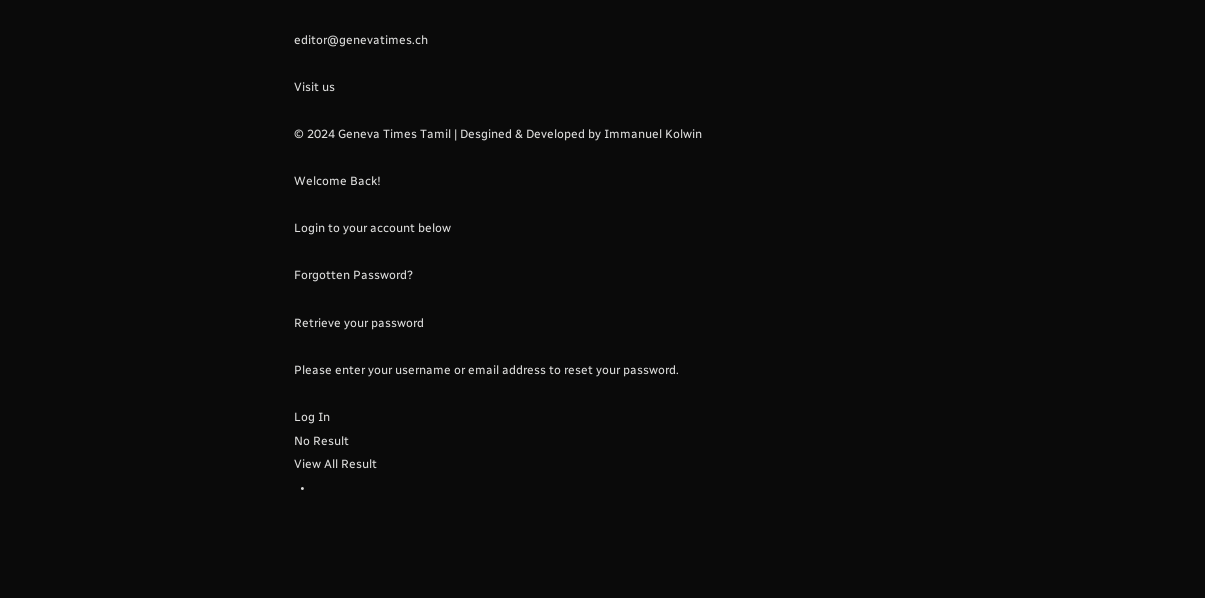editor@genevatimes.ch

Visit us

© 2024 Geneva Times Tamil | Desgined & Developed by Immanuel Kolwin

Welcome Back!

Login to your account below

Forgotten Password?

Retrieve your password

Please enter your username or email address to reset your password.

Log In
No Result
View All Result
  •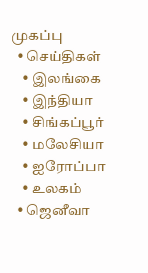முகப்பு
  • செய்திகள்
    • இலங்கை
    • இந்தியா
    • சிங்கப்பூர்
    • மலேசியா
    • ஐரோப்பா
    • உலகம்
  • ஜெனீவா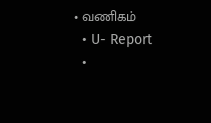• வணிகம்
  • U- Report
  •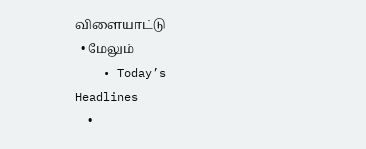விளையாட்டு
  • மேலும்
    • Today’s Headlines
    •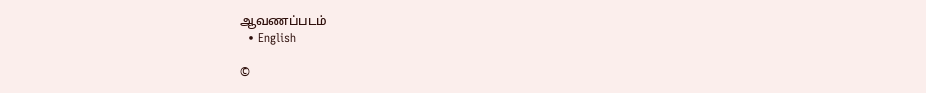ஆவணப்படம்
  • English

©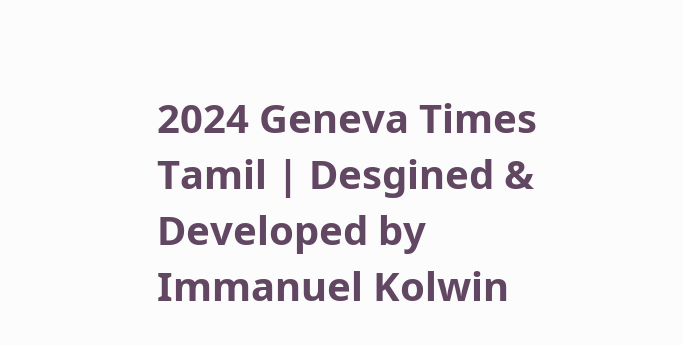2024 Geneva Times Tamil | Desgined & Developed by Immanuel Kolwin